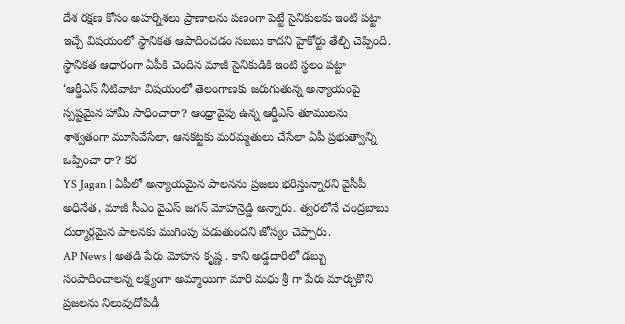దేశ రక్షణ కోసం అహర్నిశలు ప్రాణాలను పణంగా పెట్టే సైనికులకు ఇంటి పట్టా ఇచ్చే విషయంలో స్థానికత ఆపాదించడం సబబు కాదని హైకోర్టు తేల్చి చెప్పింది. స్థానికత ఆధారంగా ఏపీకి చెందిన మాజీ సైనికుడికి ఇంటి స్థలం పట్టా
‘ఆర్డీఎస్ నీటివాటా విషయంలో తెలంగాణకు జరుగుతున్న అన్యాయంపై స్పష్టమైన హామీ సాధించారా? ఆంధ్రావైపు ఉన్న ఆర్డీఎస్ తూములను శాశ్వతంగా మూసివేసేలా, ఆనకట్టకు మరమ్మతులు చేసేలా ఏపీ ప్రభుత్వాన్ని ఒప్పించా రా? కర
YS Jagan | ఏపీలో అన్యాయమైన పాలనను ప్రజలు భరిస్తున్నారని వైసీపీ అధినేత, మాజీ సీఎం వైఎస్ జగన్ మోహన్రెడ్డి అన్నారు. త్వరలోనే చంద్రబాబు దుర్మార్గమైన పాలనకు ముగింపు పడుతుందని జోస్యం చెప్పారు.
AP News | అతడి పేరు మోహన కృష్ణ . కాని అడ్డదారిలో డబ్బు సంపాదించాలన్న లక్ష్యంగా అమ్మాయిగా మారి మధు శ్రీ గా పేరు మార్చుకొని ప్రజలను నిలువుదోపిడీ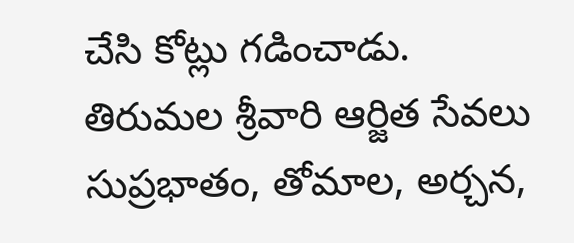చేసి కోట్లు గడించాడు.
తిరుమల శ్రీవారి ఆర్జిత సేవలు సుప్రభాతం, తోమాల, అర్చన,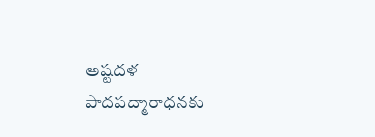అష్టదళ పాదపద్మారాధనకు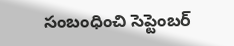సంబంధించి సెప్టెంబర్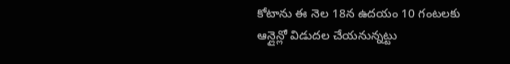కోటాను ఈ నెల 18న ఉదయం 10 గంటలకు ఆన్లైన్లో విడుదల చేయనున్నట్టు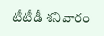టీటీడీ శనివారం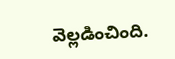వెల్లడించింది.